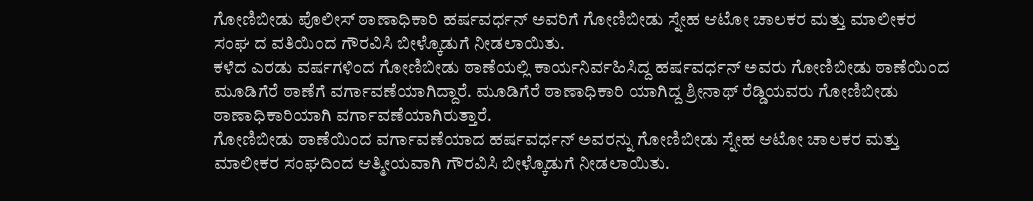ಗೋಣಿಬೀಡು ಪೊಲೀಸ್ ಠಾಣಾಧಿಕಾರಿ ಹರ್ಷವರ್ಧನ್ ಅವರಿಗೆ ಗೋಣಿಬೀಡು ಸ್ನೇಹ ಆಟೋ ಚಾಲಕರ ಮತ್ತು ಮಾಲೀಕರ ಸಂಘ ದ ವತಿಯಿಂದ ಗೌರವಿಸಿ ಬೀಳ್ಕೊಡುಗೆ ನೀಡಲಾಯಿತು.
ಕಳೆದ ಎರಡು ವರ್ಷಗಳಿಂದ ಗೋಣಿಬೀಡು ಠಾಣೆಯಲ್ಲಿ ಕಾರ್ಯನಿರ್ವಹಿಸಿದ್ದ ಹರ್ಷವರ್ಧನ್ ಅವರು ಗೋಣಿಬೀಡು ಠಾಣೆಯಿಂದ ಮೂಡಿಗೆರೆ ಠಾಣೆಗೆ ವರ್ಗಾವಣೆಯಾಗಿದ್ದಾರೆ. ಮೂಡಿಗೆರೆ ಠಾಣಾಧಿಕಾರಿ ಯಾಗಿದ್ದ ಶ್ರೀನಾಥ್ ರೆಡ್ಡಿಯವರು ಗೋಣಿಬೀಡು ಠಾಣಾಧಿಕಾರಿಯಾಗಿ ವರ್ಗಾವಣೆಯಾಗಿರುತ್ತಾರೆ.
ಗೋಣಿಬೀಡು ಠಾಣೆಯಿಂದ ವರ್ಗಾವಣೆಯಾದ ಹರ್ಷವರ್ಧನ್ ಅವರನ್ನು ಗೋಣಿಬೀಡು ಸ್ನೇಹ ಆಟೋ ಚಾಲಕರ ಮತ್ತು ಮಾಲೀಕರ ಸಂಘದಿಂದ ಆತ್ಮೀಯವಾಗಿ ಗೌರವಿಸಿ ಬೀಳ್ಕೊಡುಗೆ ನೀಡಲಾಯಿತು.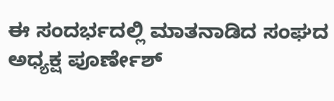ಈ ಸಂದರ್ಭದಲ್ಲಿ ಮಾತನಾಡಿದ ಸಂಘದ ಅಧ್ಯಕ್ಷ ಪೂರ್ಣೇಶ್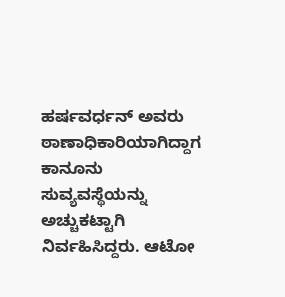ಹರ್ಷವರ್ಧನ್ ಅವರು ಠಾಣಾಧಿಕಾರಿಯಾಗಿದ್ದಾಗ ಕಾನೂನು ಸುವ್ಯವಸ್ಥೆಯನ್ನು ಅಚ್ಚುಕಟ್ಟಾಗಿ ನಿರ್ವಹಿಸಿದ್ದರು. ಆಟೋ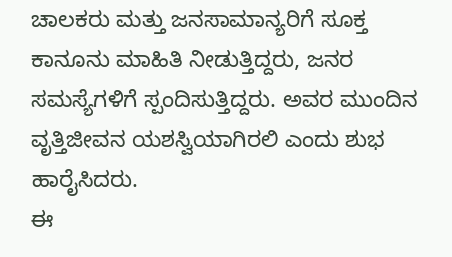ಚಾಲಕರು ಮತ್ತು ಜನಸಾಮಾನ್ಯರಿಗೆ ಸೂಕ್ತ ಕಾನೂನು ಮಾಹಿತಿ ನೀಡುತ್ತಿದ್ದರು, ಜನರ ಸಮಸ್ಯೆಗಳಿಗೆ ಸ್ಪಂದಿಸುತ್ತಿದ್ದರು. ಅವರ ಮುಂದಿನ ವೃತ್ತಿಜೀವನ ಯಶಸ್ವಿಯಾಗಿರಲಿ ಎಂದು ಶುಭ ಹಾರೈಸಿದರು.
ಈ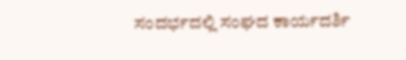ಸಂದರ್ಭದಲ್ಲಿ ಸಂಘದ ಕಾರ್ಯದರ್ಶಿ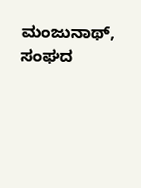ಮಂಜುನಾಥ್, ಸಂಘದ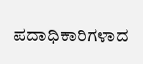ಪದಾಧಿಕಾರಿಗಳಾದ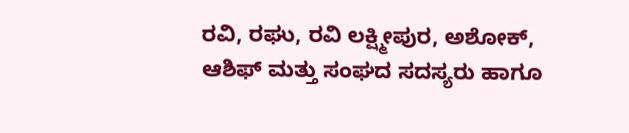ರವಿ, ರಘು, ರವಿ ಲಕ್ಷ್ಮೀಪುರ, ಅಶೋಕ್, ಆಶಿಫ್ ಮತ್ತು ಸಂಘದ ಸದಸ್ಯರು ಹಾಗೂ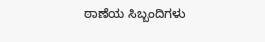ಠಾಣೆಯ ಸಿಬ್ಬಂದಿಗಳು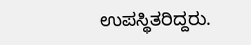ಉಪಸ್ಥಿತರಿದ್ದರು.